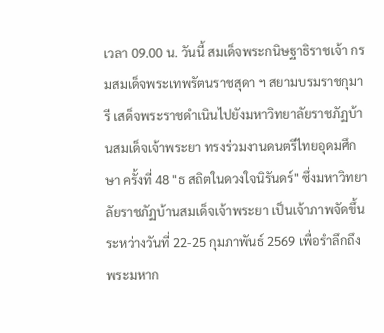เวลา 09.00 น. วันนี้ สมเด็จพระกนิษฐาธิราชเจ้า กรมสมเด็จพระเทพรัตนราชสุดา ฯ สยามบรมราชกุมารี เสด็จพระราชดำเนินไปยังมหาวิทยาลัยราชภัฏบ้านสมเด็จเจ้าพระยา ทรงร่วมงานดนตรีไทยอุดมศึกษา ครั้งที่ 48 "ธ สถิตในดวงใจนิรันดร์" ซึ่งมหาวิทยาลัยราชภัฏบ้านสมเด็จเจ้าพระยา เป็นเจ้าภาพจัดขึ้นระหว่างวันที่ 22-25 กุมภาพันธ์ 2569 เพื่อรำลึกถึงพระมหาก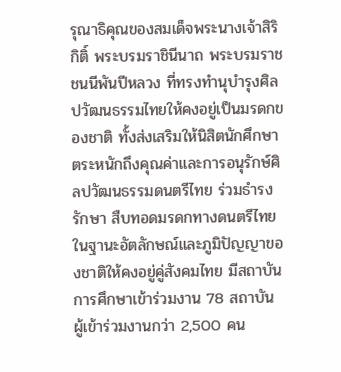รุณาธิคุณของสมเด็จพระนางเจ้าสิริกิติ์ พระบรมราชินีนาถ พระบรมราชชนนีพันปีหลวง ที่ทรงทำนุบำรุงศิลปวัฒนธรรมไทยให้คงอยู่เป็นมรดกของชาติ ทั้งส่งเสริมให้นิสิตนักศึกษาตระหนักถึงคุณค่าและการอนุรักษ์ศิลปวัฒนธรรมดนตรีไทย ร่วมธำรงรักษา สืบทอดมรดกทางดนตรีไทย ในฐานะอัตลักษณ์และภูมิปัญญาของชาติให้คงอยู่คู่สังคมไทย มีสถาบันการศึกษาเข้าร่วมงาน 78 สถาบัน ผู้เข้าร่วมงานกว่า 2,500 คน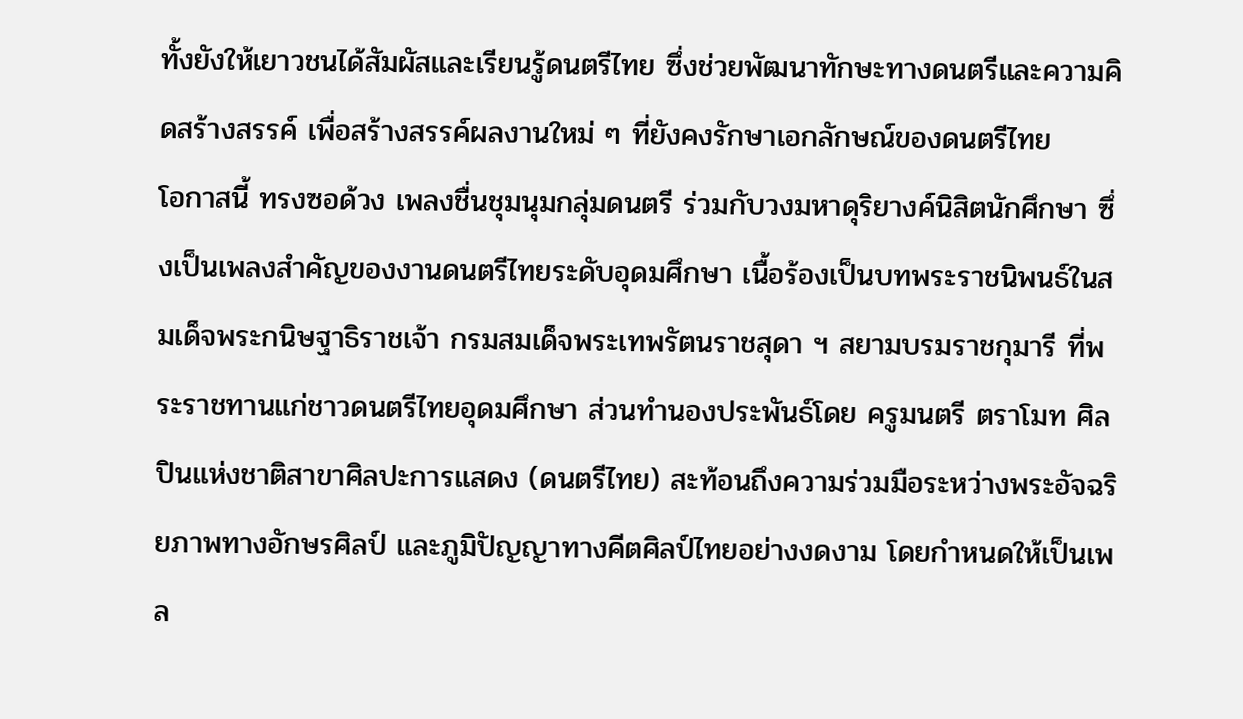ทั้งยังให้เยาวชนได้สัมผัสและเรียนรู้ดนตรีไทย ซึ่งช่วยพัฒนาทักษะทางดนตรีและความคิดสร้างสรรค์ เพื่อสร้างสรรค์ผลงานใหม่ ๆ ที่ยังคงรักษาเอกลักษณ์ของดนตรีไทย
โอกาสนี้ ทรงซอด้วง เพลงชื่นชุมนุมกลุ่มดนตรี ร่วมกับวงมหาดุริยางค์นิสิตนักศึกษา ซึ่งเป็นเพลงสำคัญของงานดนตรีไทยระดับอุดมศึกษา เนื้อร้องเป็นบทพระราชนิพนธ์ในสมเด็จพระกนิษฐาธิราชเจ้า กรมสมเด็จพระเทพรัตนราชสุดา ฯ สยามบรมราชกุมารี ที่พระราชทานแก่ชาวดนตรีไทยอุดมศึกษา ส่วนทำนองประพันธ์โดย ครูมนตรี ตราโมท ศิลปินแห่งชาติสาขาศิลปะการแสดง (ดนตรีไทย) สะท้อนถึงความร่วมมือระหว่างพระอัจฉริยภาพทางอักษรศิลป์ และภูมิปัญญาทางคีตศิลป์ไทยอย่างงดงาม โดยกำหนดให้เป็นเพล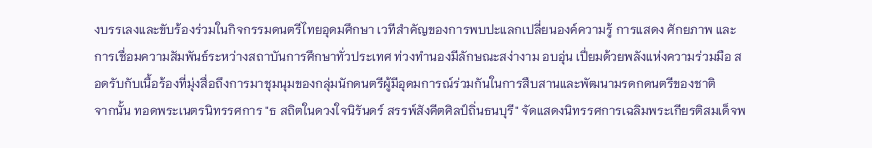งบรรเลงและขับร้องร่วมในกิจกรรมดนตรีไทยอุดมศึกษา เวทีสำคัญของการพบปะแลกเปลี่ยนองค์ความรู้ การแสดง ศักยภาพ และการเชื่อมความสัมพันธ์ระหว่างสถาบันการศึกษาทั่วประเทศ ท่วงทำนองมีลักษณะสง่างาม อบอุ่น เปี่ยมด้วยพลังแห่งความร่วมมือ สอดรับกับเนื้อร้องที่มุ่งสื่อถึงการมาชุมนุมของกลุ่มนักดนตรีผู้มีอุดมการณ์ร่วมกันในการสืบสานและพัฒนามรดกดนตรีของชาติ
จากนั้น ทอดพระเนตรนิทรรศการ "ธ สถิตในดวงใจนิรันดร์ สรรพ์สังคีตศิลป์ถิ่นธนบุรี" จัดแสดงนิทรรศการเฉลิมพระเกียรติสมเด็จพ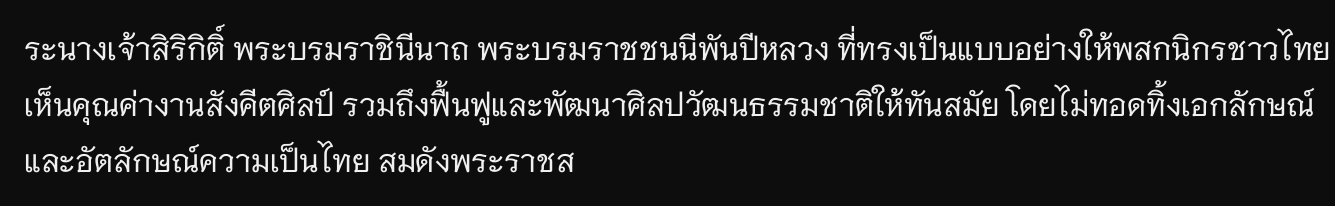ระนางเจ้าสิริกิติ์ พระบรมราชินีนาถ พระบรมราชชนนีพันปีหลวง ที่ทรงเป็นแบบอย่างให้พสกนิกรชาวไทยเห็นคุณค่างานสังคีตศิลป์ รวมถึงฟื้นฟูและพัฒนาศิลปวัฒนธรรมชาติให้ทันสมัย โดยไม่ทอดทิ้งเอกลักษณ์และอัตลักษณ์ความเป็นไทย สมดังพระราชส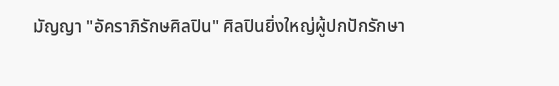มัญญา "อัคราภิรักษศิลปิน" ศิลปินยิ่งใหญ่ผู้ปกปักรักษา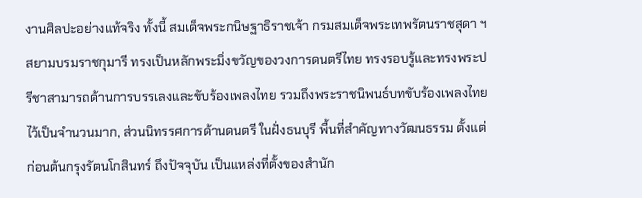งานศิลปะอย่างแท้จริง ทั้งนี้ สมเด็จพระกนิษฐาธิราชเจ้า กรมสมเด็จพระเทพรัตนราชสุดา ฯ สยามบรมราชกุมารี ทรงเป็นหลักพระมิ่งขวัญของวงการดนตรีไทย ทรงรอบรู้และทรงพระปรีชาสามารถด้านการบรรเลงและขับร้องเพลงไทย รวมถึงพระราชนิพนธ์บทขับร้องเพลงไทยไว้เป็นจำนวนมาก, ส่วนนิทรรศการด้านดนตรี ในฝั่งธนบุรี พื้นที่สำคัญทางวัฒนธรรม ตั้งแต่ก่อนต้นกรุงรัตนโกสินทร์ ถึงปัจจุบัน เป็นแหล่งที่ตั้งของสำนัก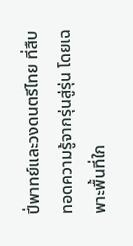ปี่พาทย์และวงดนตรีไทย ที่สืบทอดความรู้จากรุ่นสู่รุ่น โดยเฉพาะพื้นที่ใก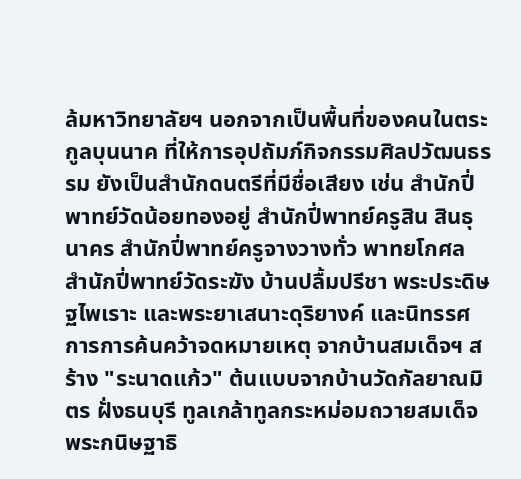ล้มหาวิทยาลัยฯ นอกจากเป็นพื้นที่ของคนในตระกูลบุนนาค ที่ให้การอุปถัมภ์กิจกรรมศิลปวัฒนธรรม ยังเป็นสำนักดนตรีที่มีชื่อเสียง เช่น สำนักปี่พาทย์วัดน้อยทองอยู่ สำนักปี่พาทย์ครูสิน สินธุนาคร สำนักปี่พาทย์ครูจางวางทั่ว พาทยโกศล สำนักปี่พาทย์วัดระฆัง บ้านปลื้มปรีชา พระประดิษฐไพเราะ และพระยาเสนาะดุริยางค์ และนิทรรศการการค้นคว้าจดหมายเหตุ จากบ้านสมเด็จฯ สร้าง "ระนาดแก้ว" ต้นแบบจากบ้านวัดกัลยาณมิตร ฝั่งธนบุรี ทูลเกล้าทูลกระหม่อมถวายสมเด็จพระกนิษฐาธิ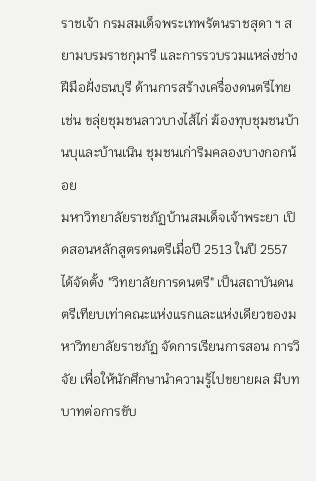ราชเจ้า กรมสมเด็จพระเทพรัตนราชสุดา ฯ สยามบรมราชกุมารี และการรวบรวมแหล่งช่างฝีมือฝั่งธนบุรี ด้านการสร้างเครื่องดนตรีไทย เช่น ขลุ่ยชุมชนลาวบางไส้ไก่ ฆ้องทุบชุมชนบ้านบุและบ้านเนิน ชุมชนเก่าริมคลองบางกอกน้อย
มหาวิทยาลัยราชภัฏบ้านสมเด็จเจ้าพระยา เปิดสอนหลักสูตรดนตรีเมื่อปี 2513 ในปี 2557 ได้จัดตั้ง "วิทยาลัยการดนตรี" เป็นสถาบันดนตรีเทียบเท่าคณะแห่งแรกและแห่งเดียวของมหาวิทยาลัยราชภัฏ จัดการเรียนการสอน การวิจัย เพื่อให้นักศึกษานำความรู้ไปขยายผล มีบทบาทต่อการขับ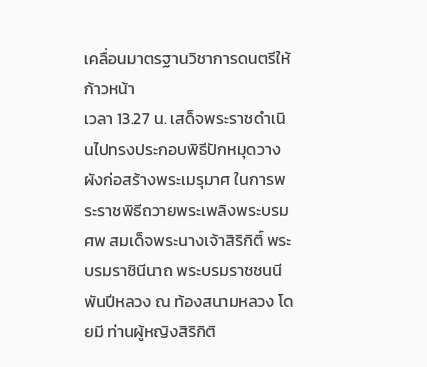เคลื่อนมาตรฐานวิชาการดนตรีให้ก้าวหน้า
เวลา 13.27 น. เสด็จพระราชดำเนินไปทรงประกอบพิธีปักหมุดวางผังก่อสร้างพระเมรุมาศ ในการพระราชพิธีถวายพระเพลิงพระบรมศพ สมเด็จพระนางเจ้าสิริกิติ์ พระบรมราชินีนาถ พระบรมราชชนนีพันปีหลวง ณ ท้องสนามหลวง โดยมี ท่านผู้หญิงสิริกิติ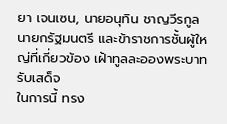ยา เจนเซน, นายอนุทิน ชาญวีรกูล นายกรัฐมนตรี และข้าราชการชั้นผู้ใหญ่ที่เกี่ยวข้อง เฝ้าทูลละอองพระบาทรับเสด็จ
ในการนี้ ทรง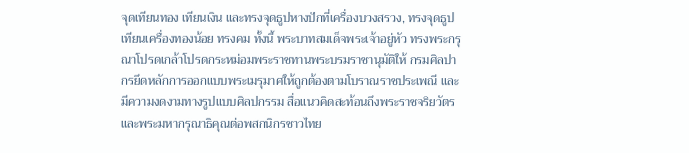จุดเทียนทอง เทียนเงิน และทรงจุดธูปหางปักที่เครื่องบวงสรวง, ทรงจุดธูปเทียนเครื่องทองน้อย ทรงคม ทั้งนี้ พระบาทสมเด็จพระเจ้าอยู่หัว ทรงพระกรุณาโปรดเกล้าโปรดกระหม่อมพระราชทานพระบรมราชานุมัติให้ กรมศิลปากรยึดหลักการออกแบบพระเมรุมาศให้ถูกต้องตามโบราณราชประเพณี และมีความงดงามทางรูปแบบศิลปกรรม สื่อแนวคิดสะท้อนถึงพระราชจริยวัตรและพระมหากรุณาธิคุณต่อพสกนิกรชาวไทย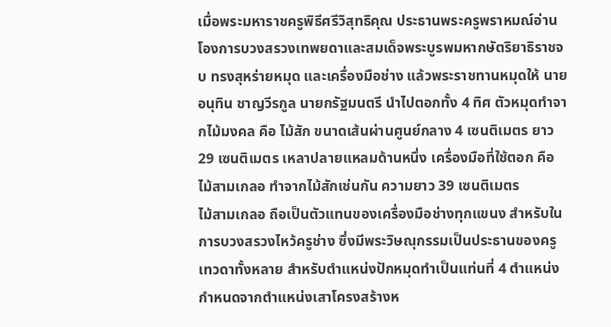เมื่อพระมหาราชครูพิธีศรีวิสุทธิคุณ ประธานพระครูพราหมณ์อ่านโองการบวงสรวงเทพยดาและสมเด็จพระบูรพมหากษัตริยาธิราชจบ ทรงสุหร่ายหมุด และเครื่องมือช่าง แล้วพระราชทานหมุดให้ นายอนุทิน ชาญวีรกูล นายกรัฐมนตรี นำไปตอกทั้ง 4 ทิศ ตัวหมุดทำจากไม้มงคล คือ ไม้สัก ขนาดเส้นผ่านศูนย์กลาง 4 เซนติเมตร ยาว 29 เซนติเมตร เหลาปลายแหลมด้านหนึ่ง เครื่องมือที่ใช้ตอก คือ ไม้สามเกลอ ทำจากไม้สักเช่นกัน ความยาว 39 เซนติเมตร
ไม้สามเกลอ ถือเป็นตัวแทนของเครื่องมือช่างทุกแขนง สำหรับในการบวงสรวงไหว้ครูช่าง ซึ่งมีพระวิษณุกรรมเป็นประธานของครูเทวดาทั้งหลาย สำหรับตำแหน่งปักหมุดทำเป็นแท่นที่ 4 ตำแหน่ง กำหนดจากตำแหน่งเสาโครงสร้างห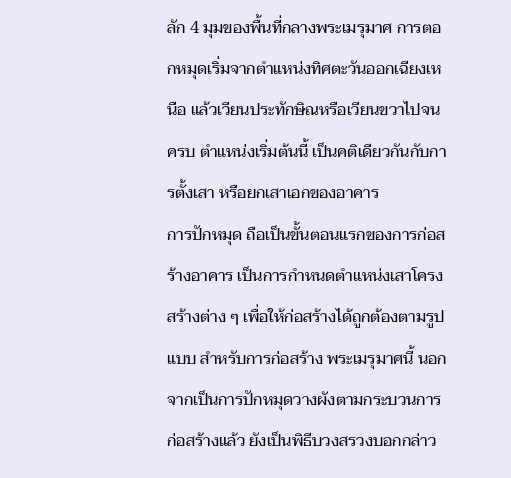ลัก 4 มุมของพื้นที่กลางพระเมรุมาศ การตอกหมุดเริ่มจากตำแหน่งทิศตะวันออกเฉียงเหนือ แล้วเวียนประทักษิณหรือเวียนขวาไปจนครบ ตำแหน่งเริ่มต้นนี้ เป็นคติเดียวกันกับการตั้งเสา หรือยกเสาเอกของอาคาร
การปักหมุด ถือเป็นขั้นตอนแรกของการก่อสร้างอาคาร เป็นการกำหนดตำแหน่งเสาโครงสร้างต่าง ๆ เพื่อให้ก่อสร้างได้ถูกต้องตามรูปแบบ สำหรับการก่อสร้าง พระเมรุมาศนี้ นอกจากเป็นการปักหมุดวางผังตามกระบวนการก่อสร้างแล้ว ยังเป็นพิธีบวงสรวงบอกกล่าว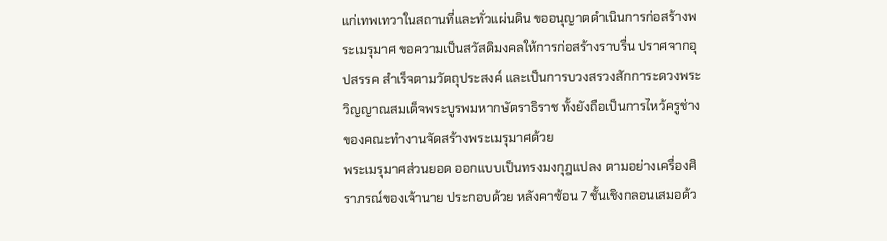แก่เทพเทวาในสถานที่และทั่วแผ่นดิน ขออนุญาตดำเนินการก่อสร้างพระเมรุมาศ ขอความเป็นสวัสดิมงคลให้การก่อสร้างราบรื่น ปราศจากอุปสรรค สำเร็จตามวัตถุประสงค์ และเป็นการบวงสรวงสักการะดวงพระวิญญาณสมเด็จพระบูรพมหากษัตราธิราช ทั้งยังถือเป็นการไหว้ครูช่างของคณะทำงานจัดสร้างพระเมรุมาศด้วย
พระเมรุมาศส่วนยอด ออกแบบเป็นทรงมงกุฎแปลง ตามอย่างเครื่องศิราภรณ์ของเจ้านาย ประกอบด้วย หลังคาซ้อน 7 ชั้นเชิงกลอนเสมอด้ว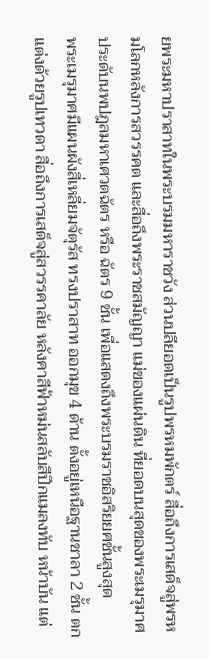ยพระมหาปราสาทในพระบรมมหาราชวัง ส่วนปลียอดเป็นรูปพรหมพักตร์ สื่อถึงการเสด็จสู่พรหมโลกหลังการสวรรคต และสื่อถึงพระราชสมัญญา แม่ของแผ่นดิน ที่ยอดบนสุดของพระเมรุมาศประดับนพปฎลมหาเศวตฉัตร หรือ ฉัตร 9 ชั้น เพื่อแสดงถึงพระบรมราชอิสริยยศชั้นสูงสุด
พระเมรุมาศมีแผนผังสี่เหลี่ยมจัตุรัส ทรงปราสาท ออกมุข 4 ด้าน ตั้งอยู่เหนือฐานชาลา 2 ชั้น ตกแต่งด้วยรูปเทวดา สื่อถึงการเสด็จสู่สวรรคาลัย หลังคาสีฟ้าหม่นสลับสีปีกแมลงทับ หน้าบัน แต่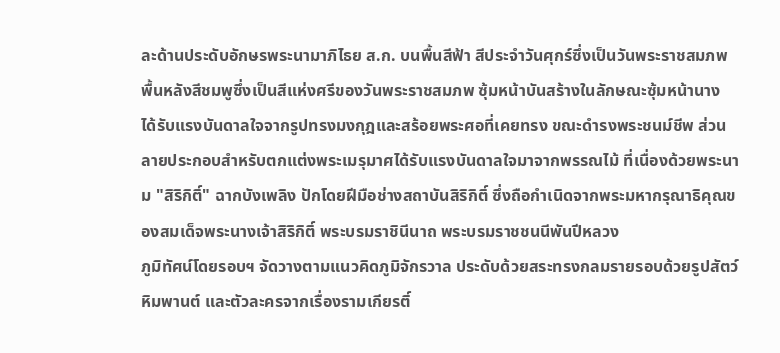ละด้านประดับอักษรพระนามาภิไธย ส.ก. บนพื้นสีฟ้า สีประจำวันศุกร์ซึ่งเป็นวันพระราชสมภพ พื้นหลังสีชมพูซึ่งเป็นสีแห่งศรีของวันพระราชสมภพ ซุ้มหน้าบันสร้างในลักษณะซุ้มหน้านาง ได้รับแรงบันดาลใจจากรูปทรงมงกุฎและสร้อยพระศอที่เคยทรง ขณะดำรงพระชนม์ชีพ ส่วนลายประกอบสำหรับตกแต่งพระเมรุมาศได้รับแรงบันดาลใจมาจากพรรณไม้ ที่เนื่องด้วยพระนาม "สิริกิติ์" ฉากบังเพลิง ปักโดยฝีมือช่างสถาบันสิริกิติ์ ซึ่งถือกำเนิดจากพระมหากรุณาธิคุณของสมเด็จพระนางเจ้าสิริกิติ์ พระบรมราชินีนาถ พระบรมราชชนนีพันปีหลวง
ภูมิทัศน์โดยรอบฯ จัดวางตามแนวคิดภูมิจักรวาล ประดับด้วยสระทรงกลมรายรอบด้วยรูปสัตว์หิมพานต์ และตัวละครจากเรื่องรามเกียรติ์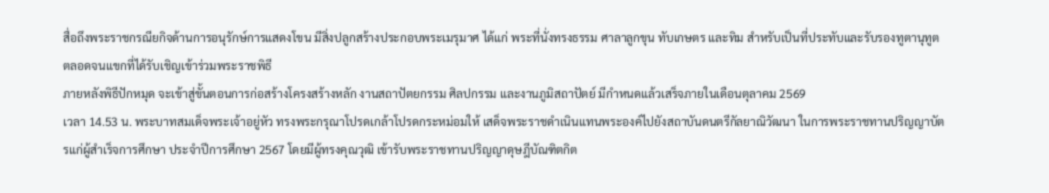สื่อถึงพระราชกรณียกิจด้านการอนุรักษ์การแสดงโขน มีสิ่งปลูกสร้างประกอบพระเมรุมาศ ได้แก่ พระที่นั่งทรงธรรม ศาลาลูกขุน ทับเกษตร และทิม สำหรับเป็นที่ประทับและรับรองทูตานุทูต ตลอดจนแขกที่ได้รับเชิญเข้าร่วมพระราชพิธี
ภายหลังพิธีปักหมุด จะเข้าสู่ขั้นตอนการก่อสร้างโครงสร้างหลัก งานสถาปัตยกรรม ศิลปกรรม และงานภูมิสถาปัตย์ มีกำหนดแล้วเสร็จภายในเดือนตุลาคม 2569
เวลา 14.53 น. พระบาทสมเด็จพระเจ้าอยู่หัว ทรงพระกรุณาโปรดเกล้าโปรดกระหม่อมให้ เสด็จพระราชดำเนินแทนพระองค์ไปยังสถาบันดนตรีกัลยาณิวัฒนา ในการพระราชทานปริญญาบัตรแก่ผู้สำเร็จการศึกษา ประจำปีการศึกษา 2567 โดยมีผู้ทรงคุณวุฒิ เข้ารับพระราชทานปริญญาดุษฎีบัณฑิตกิต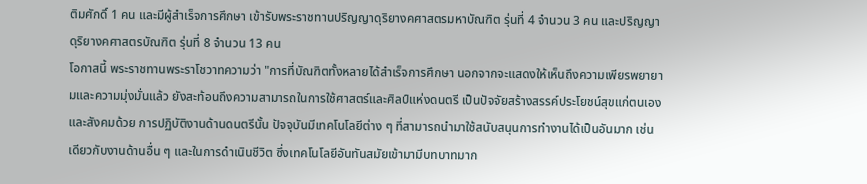ติมศักดิ์ 1 คน และมีผู้สำเร็จการศึกษา เข้ารับพระราชทานปริญญาดุริยางคศาสตรมหาบัณฑิต รุ่นที่ 4 จำนวน 3 คน และปริญญาดุริยางคศาสตรบัณฑิต รุ่นที่ 8 จำนวน 13 คน
โอกาสนี้ พระราชทานพระราโชวาทความว่า "การที่บัณฑิตทั้งหลายได้สำเร็จการศึกษา นอกจากจะแสดงให้เห็นถึงความเพียรพยายามและความมุ่งมั่นแล้ว ยังสะท้อนถึงความสามารถในการใช้ศาสตร์และศิลป์แห่งดนตรี เป็นปัจจัยสร้างสรรค์ประโยชน์สุขแก่ตนเองและสังคมด้วย การปฏิบัติงานด้านดนตรีนั้น ปัจจุบันมีเทคโนโลยีต่าง ๆ ที่สามารถนำมาใช้สนับสนุนการทำงานได้เป็นอันมาก เช่นเดียวกับงานด้านอื่น ๆ และในการดำเนินชีวิต ซึ่งเทคโนโลยีอันทันสมัยเข้ามามีบทบาทมาก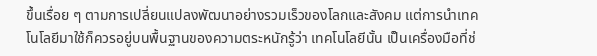ขึ้นเรื่อย ๆ ตามการเปลี่ยนแปลงพัฒนาอย่างรวมเร็วของโลกและสังคม แต่การนำเทคโนโลยีมาใช้ก็ควรอยู่บนพื้นฐานของความตระหนักรู้ว่า เทคโนโลยีนั้น เป็นเครื่องมือที่ช่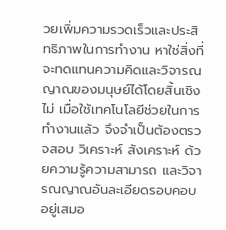วยเพิ่มความรวดเร็วและประสิทธิภาพในการทำงาน หาใช่สิ่งที่จะทดแทนความคิดและวิจารณญาณของมนุษย์ได้โดยสิ้นเชิงไม่ เมื่อใช้เทคโนโลยีช่วยในการทำงานแล้ว จึงจำเป็นต้องตรวจสอบ วิเคราะห์ สังเคราะห์ ด้วยความรู้ความสามารถ และวิจารณญาณอันละเอียดรอบคอบอยู่เสมอ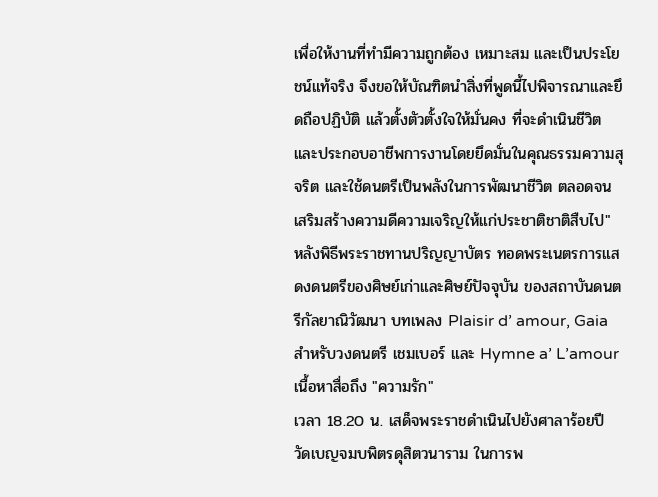เพื่อให้งานที่ทำมีความถูกต้อง เหมาะสม และเป็นประโยชน์แท้จริง จึงขอให้บัณฑิตนำสิ่งที่พูดนี้ไปพิจารณาและยึดถือปฏิบัติ แล้วตั้งตัวตั้งใจให้มั่นคง ที่จะดำเนินชีวิตและประกอบอาชีพการงานโดยยึดมั่นในคุณธรรมความสุจริต และใช้ดนตรีเป็นพลังในการพัฒนาชีวิต ตลอดจนเสริมสร้างความดีความเจริญให้แก่ประชาติชาติสืบไป"
หลังพิธีพระราชทานปริญญาบัตร ทอดพระเนตรการแสดงดนตรีของศิษย์เก่าและศิษย์ปัจจุบัน ของสถาบันดนตรีกัลยาณิวัฒนา บทเพลง Plaisir d’ amour, Gaia สำหรับวงดนตรี เชมเบอร์ และ Hymne a’ L’amour เนื้อหาสื่อถึง "ความรัก"
เวลา 18.20 น. เสด็จพระราชดำเนินไปยังศาลาร้อยปี วัดเบญจมบพิตรดุสิตวนาราม ในการพ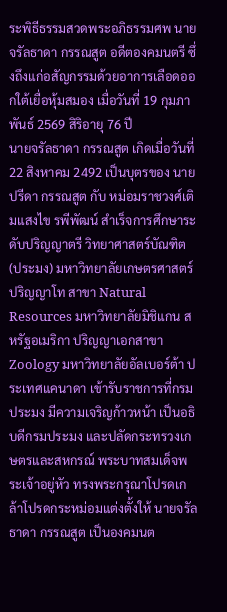ระพิธีธรรมสวดพระอภิธรรมศพ นายจรัลธาดา กรรณสูต อดีตองคมนตรี ซึ่งถึงแก่อสัญกรรมด้วยอาการเลือดออกใต้เยื่อหุ้มสมอง เมื่อวันที่ 19 กุมภาพันธ์ 2569 สิริอายุ 76 ปี
นายจรัลธาดา กรรณสูต เกิดเมื่อวันที่ 22 สิงหาคม 2492 เป็นบุตรของ นายปรีดา กรรณสูต กับ หม่อมราชวงศ์เติมแสงไข รพีพัฒน์ สำเร็จการศึกษาระดับปริญญาตรี วิทยาศาสตร์บัณฑิต (ประมง) มหาวิทยาลัยเกษตรศาสตร์ ปริญญาโท สาขา Natural Resources มหาวิทยาลัยมิชิแกน สหรัฐอเมริกา ปริญญาเอกสาขา Zoology มหาวิทยาลัยอัลเบอร์ต้า ประเทศแคนาดา เข้ารับราชการที่กรมประมง มีความเจริญก้าวหน้า เป็นอธิบดีกรมประมง และปลัดกระทรวงเกษตรและสหกรณ์ พระบาทสมเด็จพระเจ้าอยู่หัว ทรงพระกรุณาโปรดเกล้าโปรดกระหม่อมแต่งตั้งให้ นายจรัลธาดา กรรณสูต เป็นองคมนต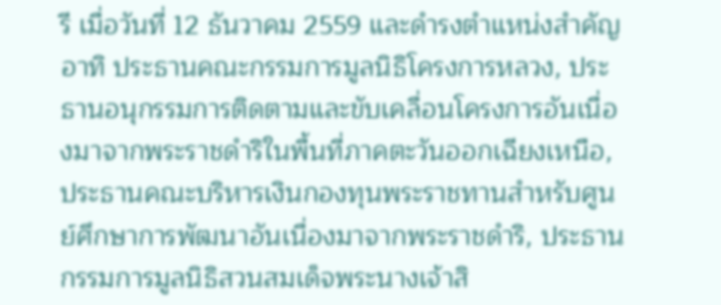รี เมื่อวันที่ 12 ธันวาคม 2559 และดำรงตำแหน่งสำคัญ อาทิ ประธานคณะกรรมการมูลนิธิโครงการหลวง, ประธานอนุกรรมการติดตามและขับเคลื่อนโครงการอันเนื่องมาจากพระราชดำริในพื้นที่ภาคตะวันออกเฉียงเหนือ, ประธานคณะบริหารเงินกองทุนพระราชทานสำหรับศูนย์ศึกษาการพัฒนาอันเนื่องมาจากพระราชดำริ, ประธานกรรมการมูลนิธิสวนสมเด็จพระนางเจ้าสิ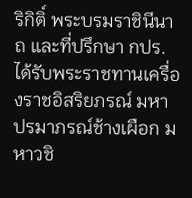ริกิติ์ พระบรมราชินีนาถ และที่ปรึกษา กปร.ได้รับพระราชทานเครื่องราชอิสริยภรณ์ มหาปรมาภรณ์ช้างเผือก มหาวชิ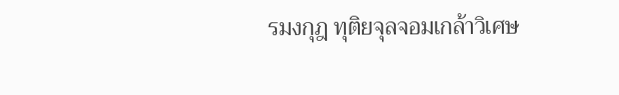รมงกุฎ ทุติยจุลจอมเกล้าวิเศษ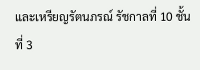และเหรียญรัตนภรณ์ รัชกาลที่ 10 ชั้นที่ 3